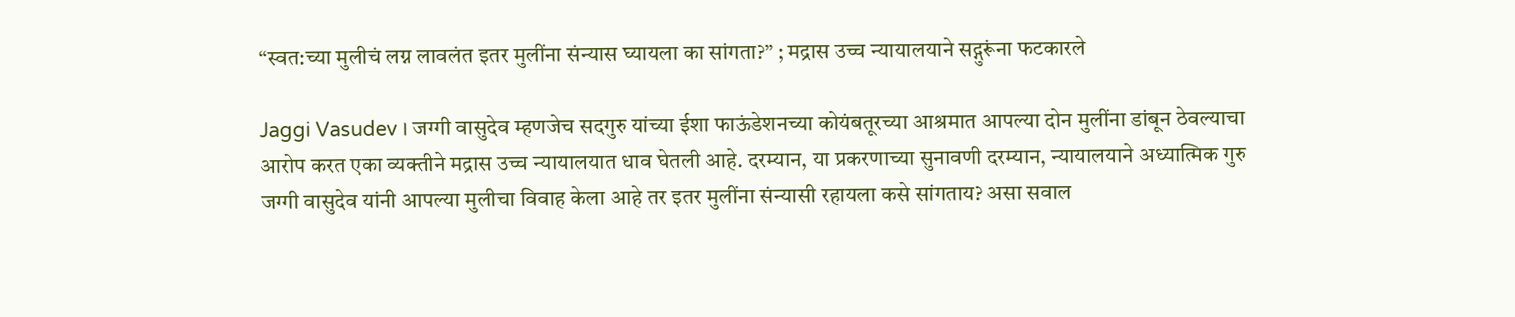“स्वत:च्या मुलीचं लग्न लावलंत इतर मुलींना संन्यास घ्यायला का सांगता?” ; मद्रास उच्च न्यायालयाने सद्गुरूंना फटकारले

Jaggi Vasudev । जग्गी वासुदेव म्हणजेच सदगुरु यांच्या ईशा फाऊंडेशनच्या कोयंबतूरच्या आश्रमात आपल्या दोन मुलींना डांबून ठेवल्याचा आरोप करत एका व्यक्तीने मद्रास उच्च न्यायालयात धाव घेतली आहे. दरम्यान, या प्रकरणाच्या सुनावणी दरम्यान, न्यायालयाने अध्यात्मिक गुरु जग्गी वासुदेव यांनी आपल्या मुलीचा विवाह केला आहे तर इतर मुलींना संन्यासी रहायला कसे सांगताय? असा सवाल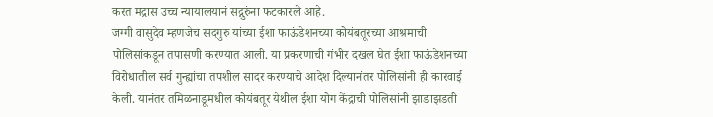करत मद्रास उच्च न्यायालयानं सद्गुरुंना फटकारले आहे.
जग्गी वासुदेव म्हणजेच सदगुरु यांच्या ईशा फाऊंडेशनच्या कोयंबतूरच्या आश्रमाची पोलिसांकडून तपासणी करण्यात आली. या प्रकरणाची गंभीर दखल घेत ईशा फाऊंडेशनच्या विरोधातील सर्व गुन्ह्यांचा तपशील सादर करण्याचे आदेश दिल्यानंतर पोलिसांनी ही कारवाई केली. यानंतर तमिळनाडूमधील कोयंबतूर येथील ईशा योग केंद्राची पोलिसांनी झाडाझडती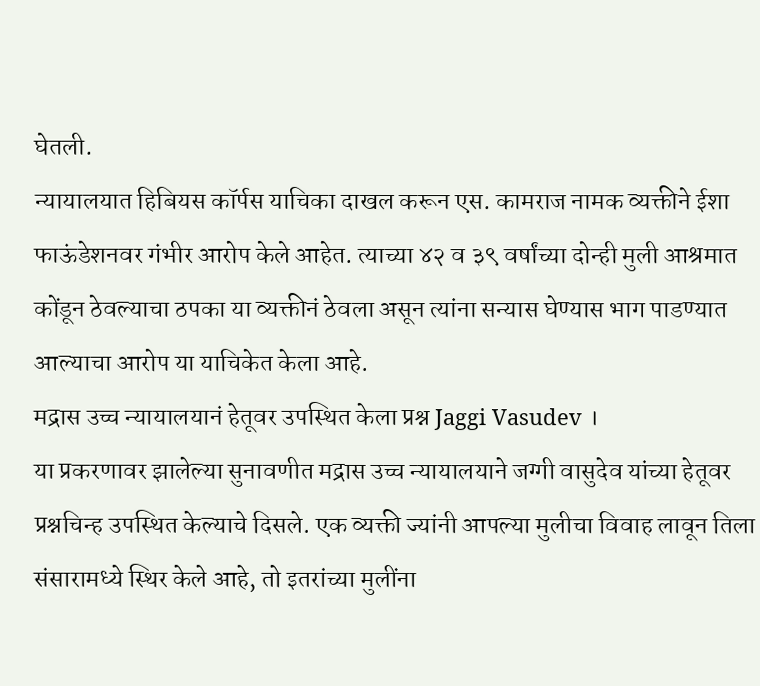घेतली.
न्यायालयात हिबियस कॉर्पस याचिका दाखल करून एस. कामराज नामक व्यक्तीने ईशा फाऊंडेशनवर गंभीर आरोप केले आहेत. त्याच्या ४२ व ३९ वर्षांच्या दोन्ही मुली आश्रमात कोंडून ठेवल्याचा ठपका या व्यक्तीनं ठेवला असून त्यांना सन्यास घेण्यास भाग पाडण्यात आल्याचा आरोप या याचिकेत केला आहे.
मद्रास उच्च न्यायालयानं हेतूवर उपस्थित केला प्रश्न Jaggi Vasudev ।
या प्रकरणावर झालेल्या सुनावणीत मद्रास उच्च न्यायालयाने जग्गी वासुदेव यांच्या हेतूवर प्रश्नचिन्ह उपस्थित केल्याचे दिसले. एक व्यक्ती ज्यांनी आपल्या मुलीचा विवाह लावून तिला संसारामध्ये स्थिर केले आहे, तो इतरांच्या मुलींना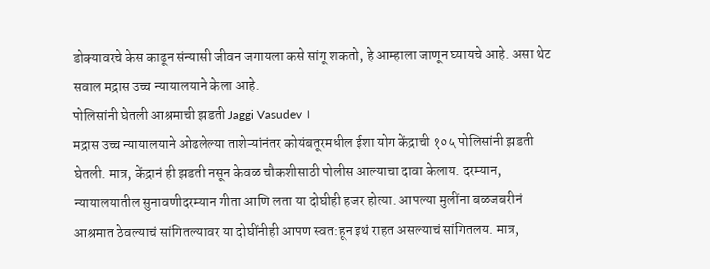डोक्यावरचे केस काढून संन्यासी जीवन जगायला कसे सांगू शकतो, हे आम्हाला जाणून घ्यायचे आहे. असा थेट सवाल मद्रास उच्च न्यायालयाने केला आहे.
पोलिसांनी घेतली आश्रमाची झडती Jaggi Vasudev ।
मद्रास उच्च न्यायालयाने ओढलेल्या ताशेऱ्यांनंतर कोयंबतूरमधील ईशा योग केंद्राची १०५ पोलिसांनी झडती घेतली. मात्र, केंद्रानं ही झडती नसून केवळ चौकशीसाठी पोलीस आल्याचा दावा केलाय. दरम्यान, न्यायालयातील सुनावणीदरम्यान गीता आणि लता या दोघीही हजर होत्या. आपल्या मुलींना बळजबरीनं आश्रमात ठेवल्याचं सांगितल्यावर या दोघींनीही आपण स्वत:हून इथं राहत असल्याचं सांगितलय. मात्र,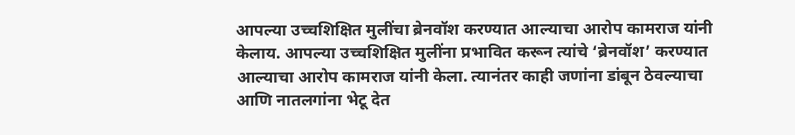आपल्या उच्चशिक्षित मुलींचा ब्रेनवॉश करण्यात आल्याचा आरोप कामराज यांनी केलाय. आपल्या उच्चशिक्षित मुलींना प्रभावित करून त्यांचे ‘ब्रेनवॉश’ करण्यात आल्याचा आरोप कामराज यांनी केला. त्यानंतर काही जणांना डांबून ठेवल्याचा आणि नातलगांना भेटू देत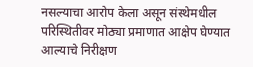नसल्याचा आरोप केला असून संस्थेमधील परिस्थितीवर मोठ्या प्रमाणात आक्षेप घेण्यात आल्याचे निरीक्षण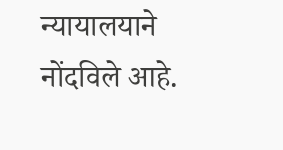न्यायालयाने नोंदविले आहे.